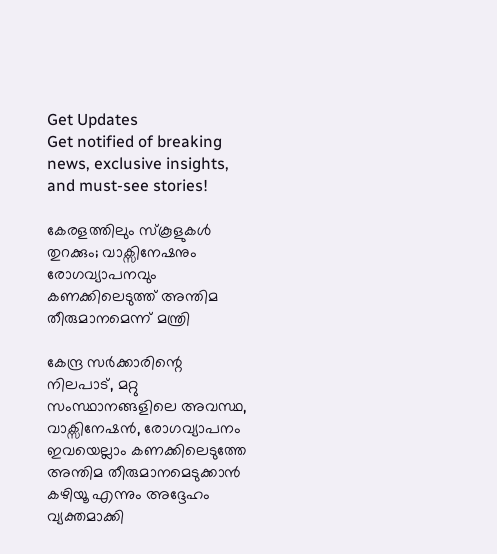Get Updates
Get notified of breaking news, exclusive insights, and must-see stories!

കേരളത്തിലും സ്കൂളുകൾ തുറക്കും; വാക്സിനേഷനും രോഗവ്യാപനവും കണക്കിലെടുത്ത് അന്തിമ തീരുമാനമെന്ന് മന്ത്രി

കേന്ദ്ര സർക്കാരിന്റെ നിലപാട്, മറ്റു സംസ്ഥാനങ്ങളിലെ അവസ്ഥ, വാക്സിനേഷൻ, രോഗവ്യാപനം ഇവയെല്ലാം കണക്കിലെടുത്തേ അന്തിമ തീരുമാനമെടുക്കാൻ കഴിയൂ എന്നും അദ്ദേഹം വ്യക്തമാക്കി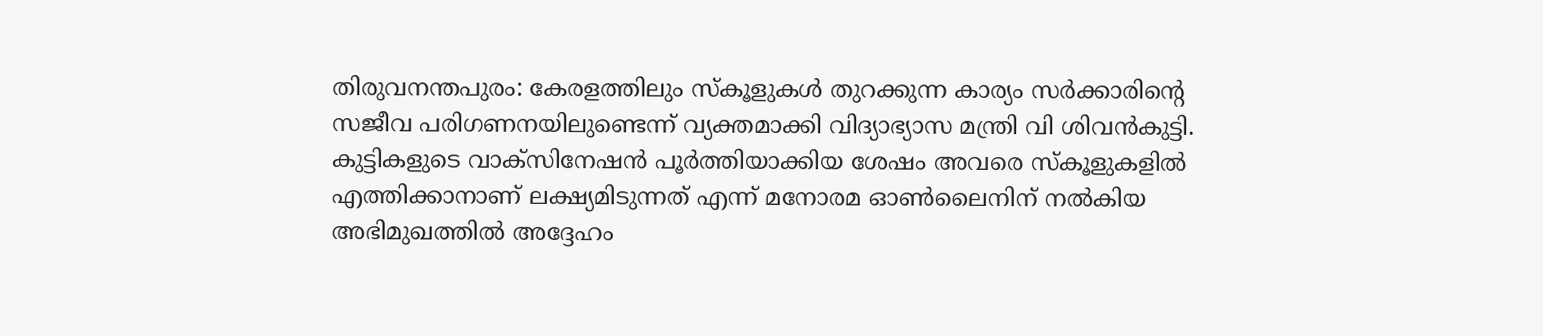തിരുവനന്തപുരം: കേരളത്തിലും സ്കൂളുകൾ തുറക്കുന്ന കാര്യം സർക്കാരിന്റെ സജീവ പരിഗണനയിലുണ്ടെന്ന് വ്യക്തമാക്കി വിദ്യാഭ്യാസ മന്ത്രി വി ശിവൻകുട്ടി. കുട്ടികളുടെ വാക്സിനേഷൻ പൂർത്തിയാക്കിയ ശേഷം അവരെ സ്കൂളുകളിൽ എത്തിക്കാനാണ് ലക്ഷ്യമിടുന്നത് എന്ന് മനോരമ ഓൺലൈനിന് നൽകിയ അഭിമുഖത്തിൽ അദ്ദേഹം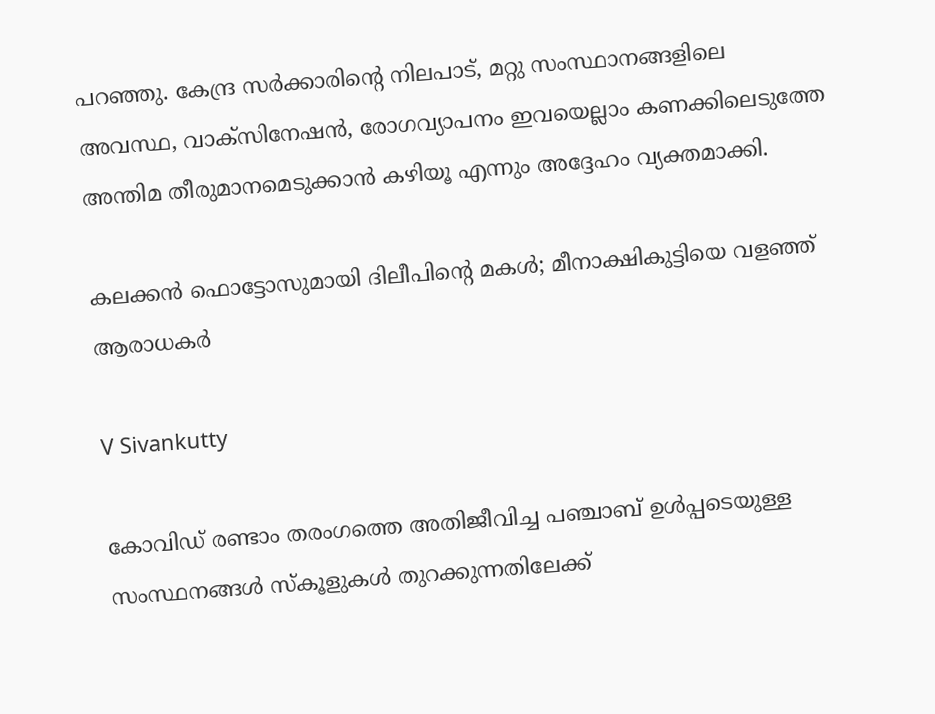പറഞ്ഞു. കേന്ദ്ര സർക്കാരിന്റെ നിലപാട്, മറ്റു സംസ്ഥാനങ്ങളിലെ അവസ്ഥ, വാക്സിനേഷൻ, രോഗവ്യാപനം ഇവയെല്ലാം കണക്കിലെടുത്തേ അന്തിമ തീരുമാനമെടുക്കാൻ കഴിയൂ എന്നും അദ്ദേഹം വ്യക്തമാക്കി.

കലക്കൻ ഫൊട്ടോസുമായി ദിലീപിന്റെ മകൾ; മീനാക്ഷികുട്ടിയെ വളഞ്ഞ് ആരാധകർ

V Sivankutty

കോവിഡ് രണ്ടാം തരംഗത്തെ അതിജീവിച്ച പഞ്ചാബ് ഉൾപ്പടെയുള്ള സംസ്ഥനങ്ങൾ സ്കൂളുകൾ തുറക്കുന്നതിലേക്ക്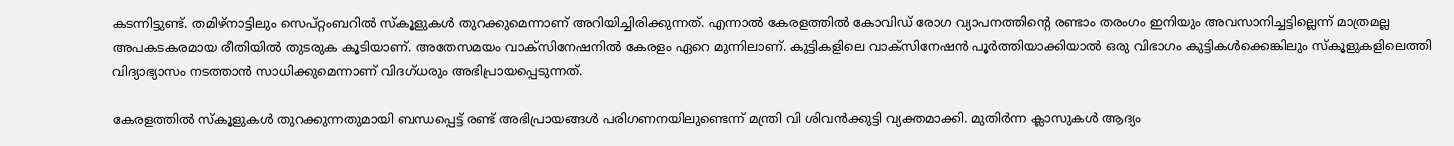കടന്നിട്ടുണ്ട്. തമിഴ്നാട്ടിലും സെപ്റ്റംബറിൽ സ്കൂളുകൾ തുറക്കുമെന്നാണ് അറിയിച്ചിരിക്കുന്നത്. എന്നാൽ കേരളത്തിൽ കോവിഡ് രോഗ വ്യാപനത്തിന്റെ രണ്ടാം തരംഗം ഇനിയും അവസാനിച്ചട്ടില്ലെന്ന് മാത്രമല്ല അപകടകരമായ രീതിയിൽ തുടരുക കൂടിയാണ്. അതേസമയം വാക്സിനേഷനിൽ കേരളം ഏറെ മുന്നിലാണ്. കുട്ടികളിലെ വാക്സിനേഷൻ പൂർത്തിയാക്കിയാൽ ഒരു വിഭാഗം കുട്ടികൾക്കെങ്കിലും സ്കൂളുകളിലെത്തി വിദ്യാഭ്യാസം നടത്താൻ സാധിക്കുമെന്നാണ് വിദഗ്ധരും അഭിപ്രായപ്പെടുന്നത്.

കേരളത്തിൽ സ്കൂളുകൾ തുറക്കുന്നതുമായി ബന്ധപ്പെട്ട് രണ്ട് അഭിപ്രായങ്ങൾ പരിഗണനയിലുണ്ടെന്ന് മന്ത്രി വി ശിവൻക്കുട്ടി വ്യക്തമാക്കി. മുതിർന്ന ക്ലാസുകൾ ആദ്യം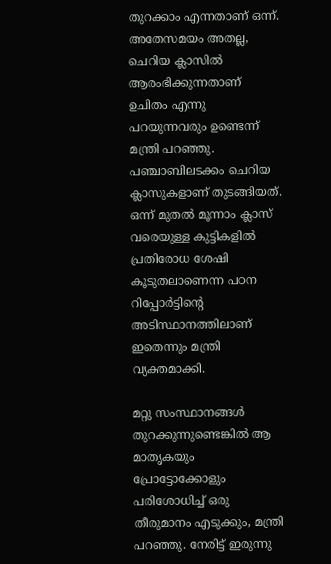തുറക്കാം എന്നതാണ് ഒന്ന്. അതേസമയം അതല്ല, ചെറിയ ക്ലാസിൽ ആരംഭിക്കുന്നതാണ് ഉചിതം എന്നു പറയുന്നവരും ഉണ്ടെന്ന് മന്ത്രി പറഞ്ഞു. പഞ്ചാബിലടക്കം ചെറിയ ക്ലാസുകളാണ് തുടങ്ങിയത്. ഒന്ന് മുതൽ മൂന്നാം ക്ലാസ് വരെയുള്ള കുട്ടികളിൽ പ്രതിരോധ ശേഷി കൂടുതലാണെന്ന പഠന റിപ്പോർട്ടിന്റെ അടിസ്ഥാനത്തിലാണ് ഇതെന്നും മന്ത്രി വ്യക്തമാക്കി.

മറ്റു സംസ്ഥാനങ്ങൾ തുറക്കുന്നുണ്ടെങ്കിൽ ആ മാതൃകയും പ്രോട്ടോക്കോളും പരിശോധിച്ച് ഒരു തീരുമാനം എടുക്കും, മന്ത്രി പറഞ്ഞു. നേരിട്ട് ഇരുന്നു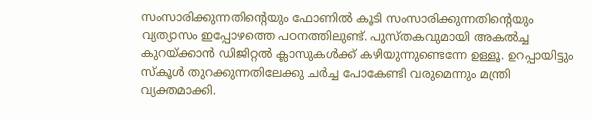സംസാരിക്കുന്നതിന്റെയും ഫോണിൽ കൂടി സംസാരിക്കുന്നതിന്റെയും വ്യത്യാസം ഇപ്പോഴത്തെ പഠനത്തിലുണ്ട്. പുസ്തകവുമായി അകൽച്ച കുറയ്ക്കാൻ ഡിജിറ്റൽ ക്ലാസുകൾക്ക് കഴിയുന്നുണ്ടെന്നേ ഉള്ളൂ. ഉറപ്പായിട്ടും സ്കൂൾ തുറക്കുന്നതിലേക്കു ചർച്ച പോകേണ്ടി വരുമെന്നും മന്ത്രി വ്യക്തമാക്കി.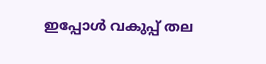ഇപ്പോൾ വകുപ്പ് തല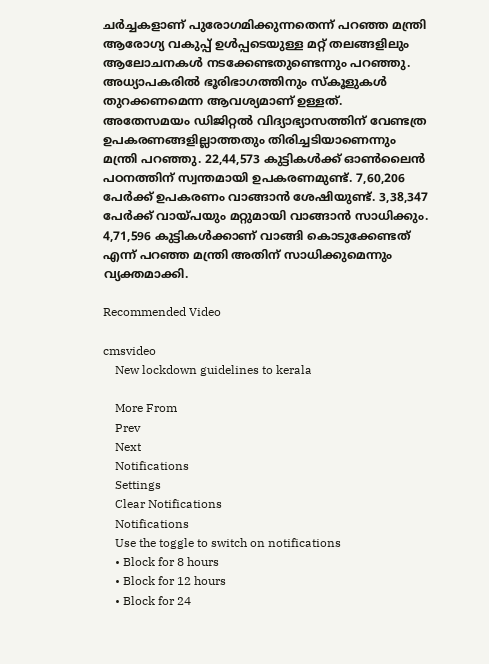ചർച്ചകളാണ് പുരോഗമിക്കുന്നതെന്ന് പറഞ്ഞ മന്ത്രി ആരോഗ്യ വകുപ്പ് ഉൾപ്പടെയുള്ള മറ്റ് തലങ്ങളിലും ആലോചനകൾ നടക്കേണ്ടതുണ്ടെന്നും പറഞ്ഞു. അധ്യാപകരിൽ ഭൂരിഭാഗത്തിനും സ്കൂളുകൾ തുറക്കണമെന്ന ആവശ്യമാണ് ഉള്ളത്. അതേസമയം ഡിജിറ്റൽ വിദ്യാഭ്യാസത്തിന് വേണ്ടത്ര ഉപകരണങ്ങളില്ലാത്തതും തിരിച്ചടിയാണെന്നും മന്ത്രി പറഞ്ഞു. 22,44,573 കുട്ടികൾക്ക് ഓൺലൈൻ പഠനത്തിന് സ്വന്തമായി ഉപകരണമുണ്ട്. 7,60,206 പേർക്ക് ഉപകരണം വാങ്ങാൻ ശേഷിയുണ്ട്. 3,38,347 പേർക്ക് വായ്പയും മറ്റുമായി വാങ്ങാൻ സാധിക്കും. 4,71,596 കുട്ടികൾക്കാണ് വാങ്ങി കൊടുക്കേണ്ടത് എന്ന് പറഞ്ഞ മന്ത്രി അതിന് സാധിക്കുമെന്നും വ്യക്തമാക്കി.

Recommended Video

cmsvideo
    New lockdown guidelines to kerala

    More From
    Prev
    Next
    Notifications
    Settings
    Clear Notifications
    Notifications
    Use the toggle to switch on notifications
    • Block for 8 hours
    • Block for 12 hours
    • Block for 24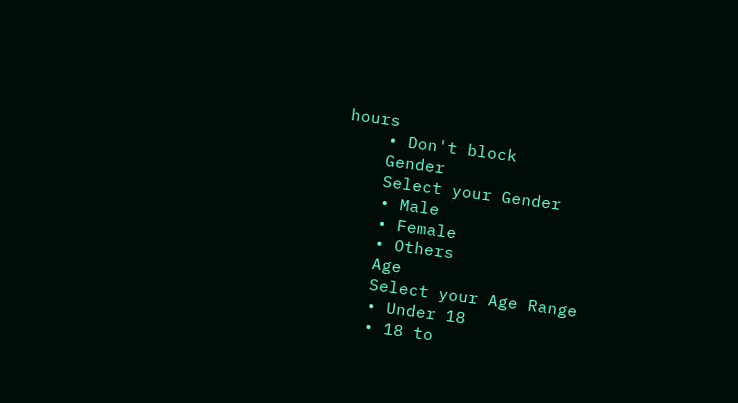hours
    • Don't block
    Gender
    Select your Gender
    • Male
    • Female
    • Others
    Age
    Select your Age Range
    • Under 18
    • 18 to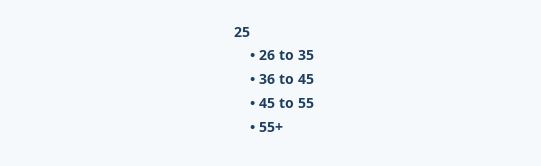25
    • 26 to 35
    • 36 to 45
    • 45 to 55
    • 55+